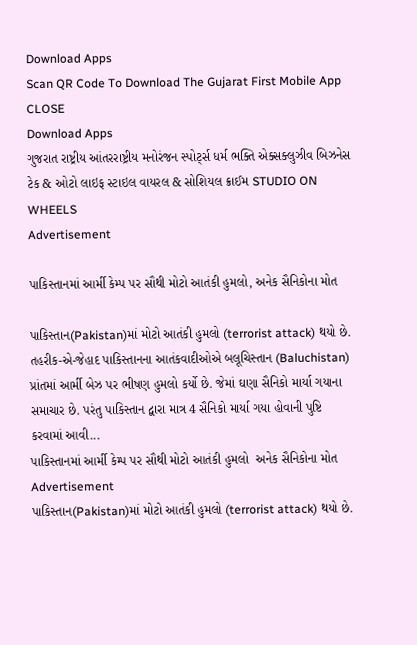Download Apps
Scan QR Code To Download The Gujarat First Mobile App CLOSE
Download Apps
ગુજરાત રાષ્ટ્રીય આંતરરાષ્ટ્રીય મનોરંજન સ્પોર્ટ્સ ધર્મ ભક્તિ એક્સક્લુઝીવ બિઝનેસ ટેક & ઓટો લાઇફ સ્ટાઇલ વાયરલ & સોશિયલ ક્રાઈમ STUDIO ON WHEELS
Advertisement

પાકિસ્તાનમાં આર્મી કેમ્પ પર સૌથી મોટો આતંકી હુમલો, અનેક સૈનિકોના મોત

પાકિસ્તાન(Pakistan)માં મોટો આતંકી હુમલો (terrorist attack) થયો છે. તહરીક-એ-જેહાદ પાકિસ્તાનના આતંકવાદીઓએ બલૂચિસ્તાન (Baluchistan) પ્રાંતમાં આર્મી બેઝ પર ભીષણ હુમલો કર્યો છે. જેમાં ઘણા સૈનિકો માર્યા ગયાના સમાચાર છે. પરંતુ પાકિસ્તાન દ્વારા માત્ર 4 સૈનિકો માર્યા ગયા હોવાની પુષ્ટિ કરવામાં આવી...
પાકિસ્તાનમાં આર્મી કેમ્પ પર સૌથી મોટો આતંકી હુમલો  અનેક સૈનિકોના મોત
Advertisement
પાકિસ્તાન(Pakistan)માં મોટો આતંકી હુમલો (terrorist attack) થયો છે.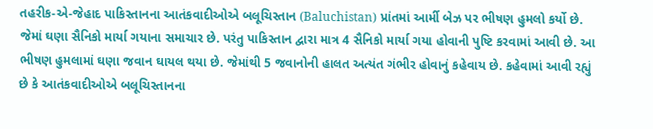તહરીક-એ-જેહાદ પાકિસ્તાનના આતંકવાદીઓએ બલૂચિસ્તાન (Baluchistan) પ્રાંતમાં આર્મી બેઝ પર ભીષણ હુમલો કર્યો છે. જેમાં ઘણા સૈનિકો માર્યા ગયાના સમાચાર છે. પરંતુ પાકિસ્તાન દ્વારા માત્ર 4 સૈનિકો માર્યા ગયા હોવાની પુષ્ટિ કરવામાં આવી છે. આ ભીષણ હુમલામાં ઘણા જવાન ઘાયલ થયા છે. જેમાંથી 5 જવાનોની હાલત અત્યંત ગંભીર હોવાનું કહેવાય છે. કહેવામાં આવી રહ્યું છે કે આતંકવાદીઓએ બલૂચિસ્તાનના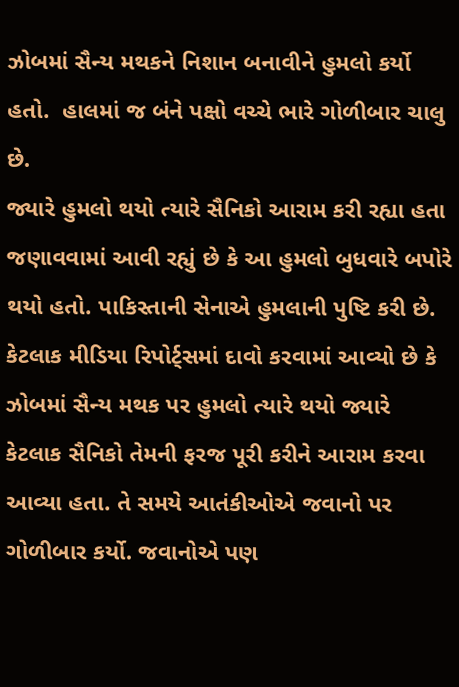ઝોબમાં સૈન્ય મથકને નિશાન બનાવીને હુમલો કર્યો હતો.  હાલમાં જ બંને પક્ષો વચ્ચે ભારે ગોળીબાર ચાલુ છે.
જ્યારે હુમલો થયો ત્યારે સૈનિકો આરામ કરી રહ્યા હતા
જણાવવામાં આવી રહ્યું છે કે આ હુમલો બુધવારે બપોરે થયો હતો. પાકિસ્તાની સેનાએ હુમલાની પુષ્ટિ કરી છે. કેટલાક મીડિયા રિપોર્ટ્સમાં દાવો કરવામાં આવ્યો છે કે ઝોબમાં સૈન્ય મથક પર હુમલો ત્યારે થયો જ્યારે કેટલાક સૈનિકો તેમની ફરજ પૂરી કરીને આરામ કરવા આવ્યા હતા. તે સમયે આતંકીઓએ જવાનો પર ગોળીબાર કર્યો. જવાનોએ પણ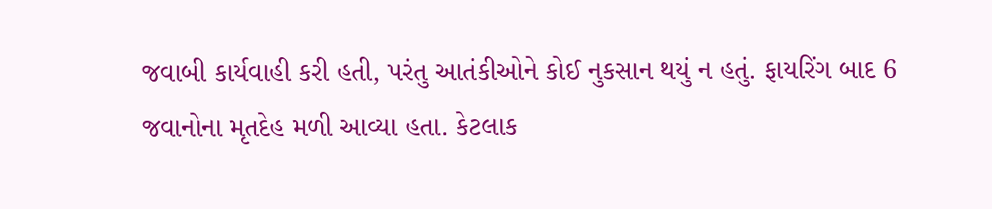જવાબી કાર્યવાહી કરી હતી, પરંતુ આતંકીઓને કોઈ નુકસાન થયું ન હતું. ફાયરિંગ બાદ 6 જવાનોના મૃતદેહ મળી આવ્યા હતા. કેટલાક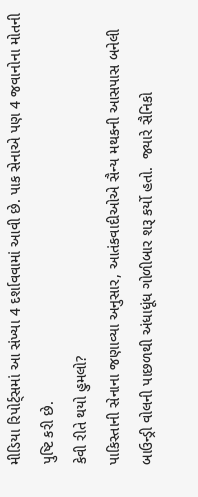મીડિયા રિપોર્ટ્સમાં આ સંખ્યા 4 દર્શાવવામાં આવી છે. પાક સેનાએ પણ 4 જવાનોના મોતની પુષ્ટિ કરી છે.
કેવી રીતે થયો હુમલો?
પાકિસ્તાની સેનાના જણાવ્યા અનુસાર, આતંકવાદીઓએ સૈન્ય મથકની આસપાસ બનેલી બાઉન્ડ્રી વોલની પાછળથી અંધાધૂંધ ગોળીબાર શરૂ કર્યો હતો.  જ્યારે સૈનિકો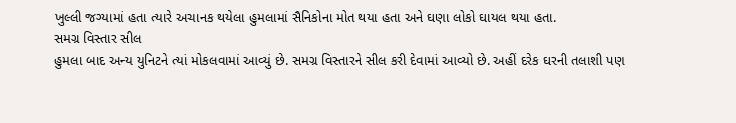ખુલ્લી જગ્યામાં હતા ત્યારે અચાનક થયેલા હુમલામાં સૈનિકોના મોત થયા હતા અને ઘણા લોકો ઘાયલ થયા હતા.
સમગ્ર વિસ્તાર સીલ
હુમલા બાદ અન્ય યુનિટને ત્યાં મોકલવામાં આવ્યું છે. સમગ્ર વિસ્તારને સીલ કરી દેવામાં આવ્યો છે. અહીં દરેક ઘરની તલાશી પણ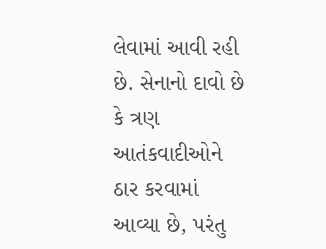લેવામાં આવી રહી છે. સેનાનો દાવો છે કે ત્રણ આતંકવાદીઓને ઠાર કરવામાં આવ્યા છે, પરંતુ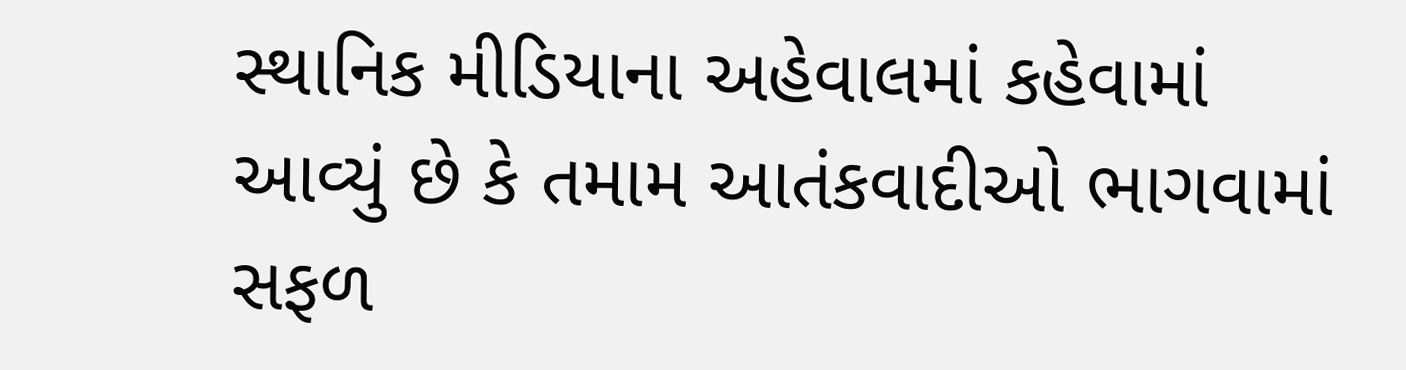સ્થાનિક મીડિયાના અહેવાલમાં કહેવામાં આવ્યું છે કે તમામ આતંકવાદીઓ ભાગવામાં સફળ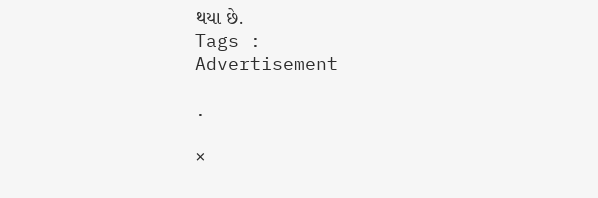થયા છે.
Tags :
Advertisement

.

×